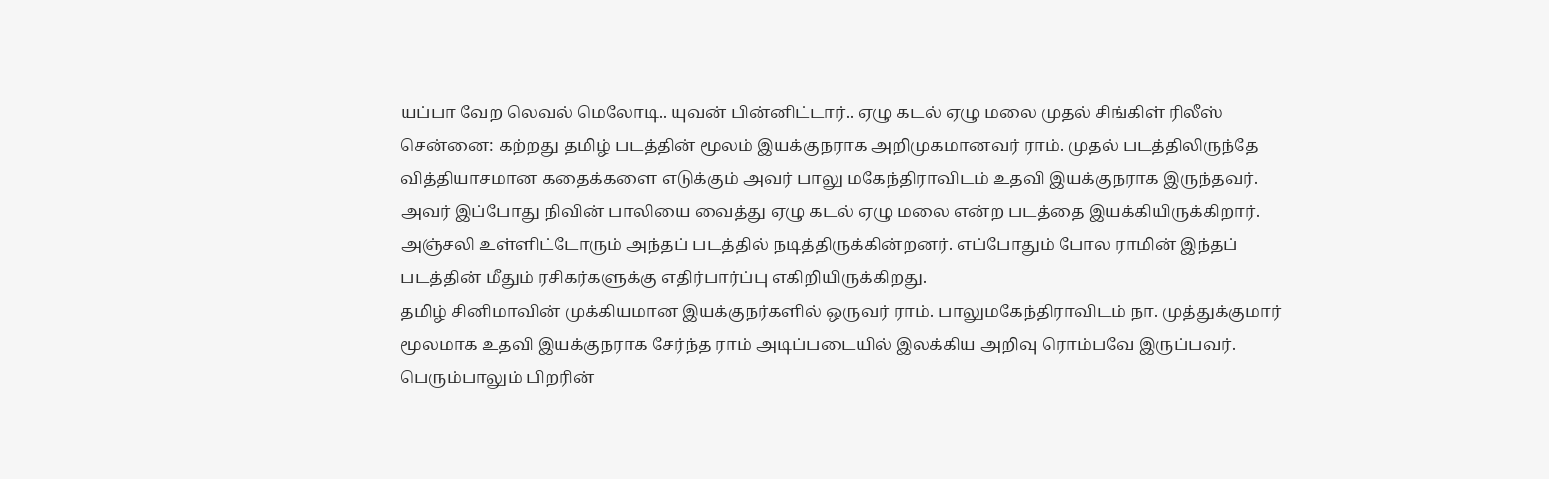யப்பா வேற லெவல் மெலோடி.. யுவன் பின்னிட்டார்.. ஏழு கடல் ஏழு மலை முதல் சிங்கிள் ரிலீஸ்
சென்னை: கற்றது தமிழ் படத்தின் மூலம் இயக்குநராக அறிமுகமானவர் ராம். முதல் படத்திலிருந்தே வித்தியாசமான கதைக்களை எடுக்கும் அவர் பாலு மகேந்திராவிடம் உதவி இயக்குநராக இருந்தவர். அவர் இப்போது நிவின் பாலியை வைத்து ஏழு கடல் ஏழு மலை என்ற படத்தை இயக்கியிருக்கிறார். அஞ்சலி உள்ளிட்டோரும் அந்தப் படத்தில் நடித்திருக்கின்றனர். எப்போதும் போல ராமின் இந்தப் படத்தின் மீதும் ரசிகர்களுக்கு எதிர்பார்ப்பு எகிறியிருக்கிறது.
தமிழ் சினிமாவின் முக்கியமான இயக்குநர்களில் ஒருவர் ராம். பாலுமகேந்திராவிடம் நா. முத்துக்குமார் மூலமாக உதவி இயக்குநராக சேர்ந்த ராம் அடிப்படையில் இலக்கிய அறிவு ரொம்பவே இருப்பவர். பெரும்பாலும் பிறரின்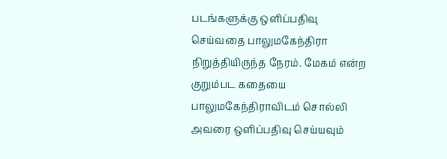படங்களுக்கு ஒளிப்பதிவு செய்வதை பாலுமகேந்திரா நிறுத்தியிருந்த நேரம். மேகம் என்ற குறும்பட கதையை பாலுமகேந்திராவிடம் சொல்லி அவரை ஒளிப்பதிவு செய்யவும்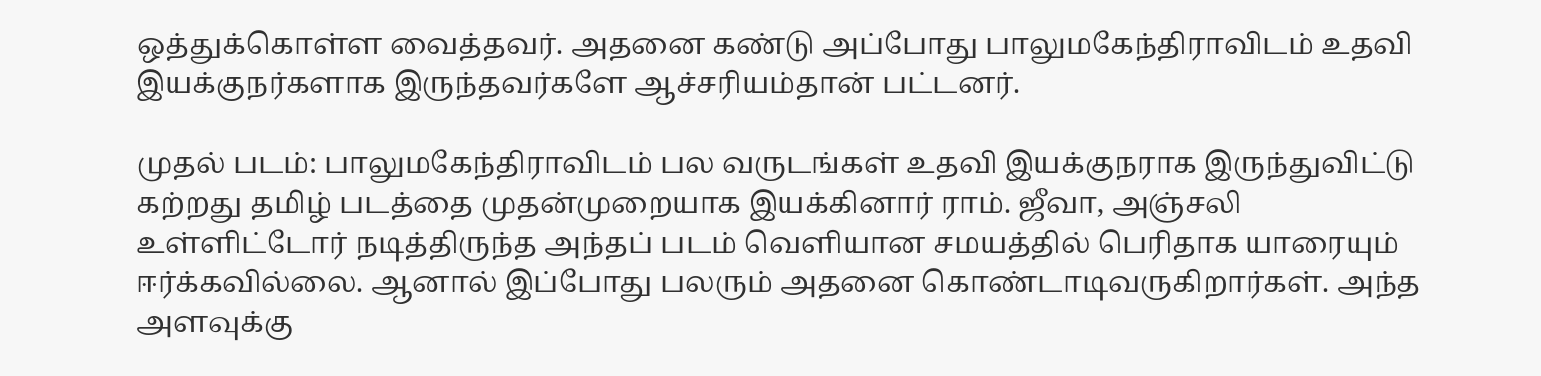ஒத்துக்கொள்ள வைத்தவர். அதனை கண்டு அப்போது பாலுமகேந்திராவிடம் உதவி இயக்குநர்களாக இருந்தவர்களே ஆச்சரியம்தான் பட்டனர்.

முதல் படம்: பாலுமகேந்திராவிடம் பல வருடங்கள் உதவி இயக்குநராக இருந்துவிட்டு கற்றது தமிழ் படத்தை முதன்முறையாக இயக்கினார் ராம். ஜீவா, அஞ்சலி உள்ளிட்டோர் நடித்திருந்த அந்தப் படம் வெளியான சமயத்தில் பெரிதாக யாரையும் ஈர்க்கவில்லை. ஆனால் இப்போது பலரும் அதனை கொண்டாடிவருகிறார்கள். அந்த அளவுக்கு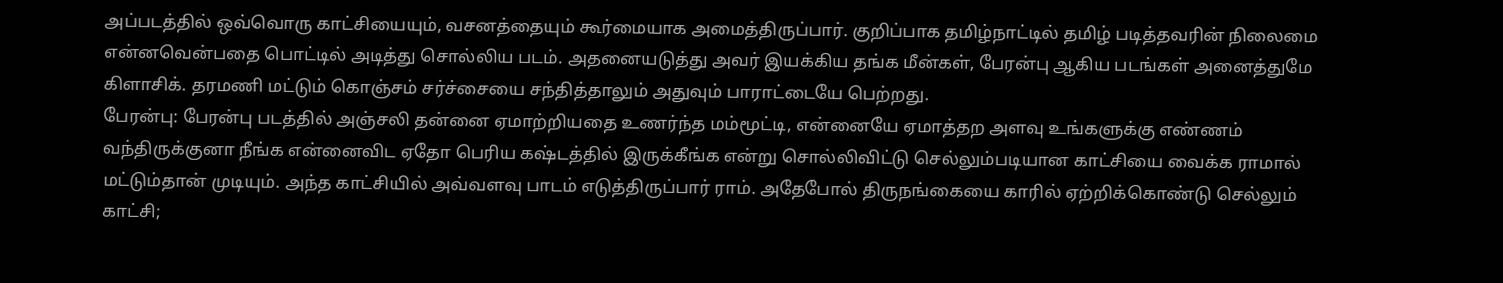அப்படத்தில் ஒவ்வொரு காட்சியையும், வசனத்தையும் கூர்மையாக அமைத்திருப்பார். குறிப்பாக தமிழ்நாட்டில் தமிழ் படித்தவரின் நிலைமை என்னவென்பதை பொட்டில் அடித்து சொல்லிய படம். அதனையடுத்து அவர் இயக்கிய தங்க மீன்கள், பேரன்பு ஆகிய படங்கள் அனைத்துமே கிளாசிக். தரமணி மட்டும் கொஞ்சம் சர்ச்சையை சந்தித்தாலும் அதுவும் பாராட்டையே பெற்றது.
பேரன்பு: பேரன்பு படத்தில் அஞ்சலி தன்னை ஏமாற்றியதை உணர்ந்த மம்மூட்டி, என்னையே ஏமாத்தற அளவு உங்களுக்கு எண்ணம் வந்திருக்குனா நீங்க என்னைவிட ஏதோ பெரிய கஷ்டத்தில் இருக்கீங்க என்று சொல்லிவிட்டு செல்லும்படியான காட்சியை வைக்க ராமால் மட்டும்தான் முடியும். அந்த காட்சியில் அவ்வளவு பாடம் எடுத்திருப்பார் ராம். அதேபோல் திருநங்கையை காரில் ஏற்றிக்கொண்டு செல்லும் காட்சி;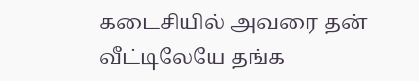கடைசியில் அவரை தன் வீட்டிலேயே தங்க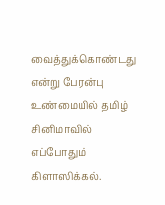வைத்துக்கொண்டது என்று பேரன்பு உண்மையில் தமிழ் சினிமாவில் எப்போதும் கிளாஸிக்கல்.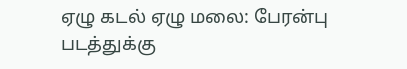ஏழு கடல் ஏழு மலை: பேரன்பு படத்துக்கு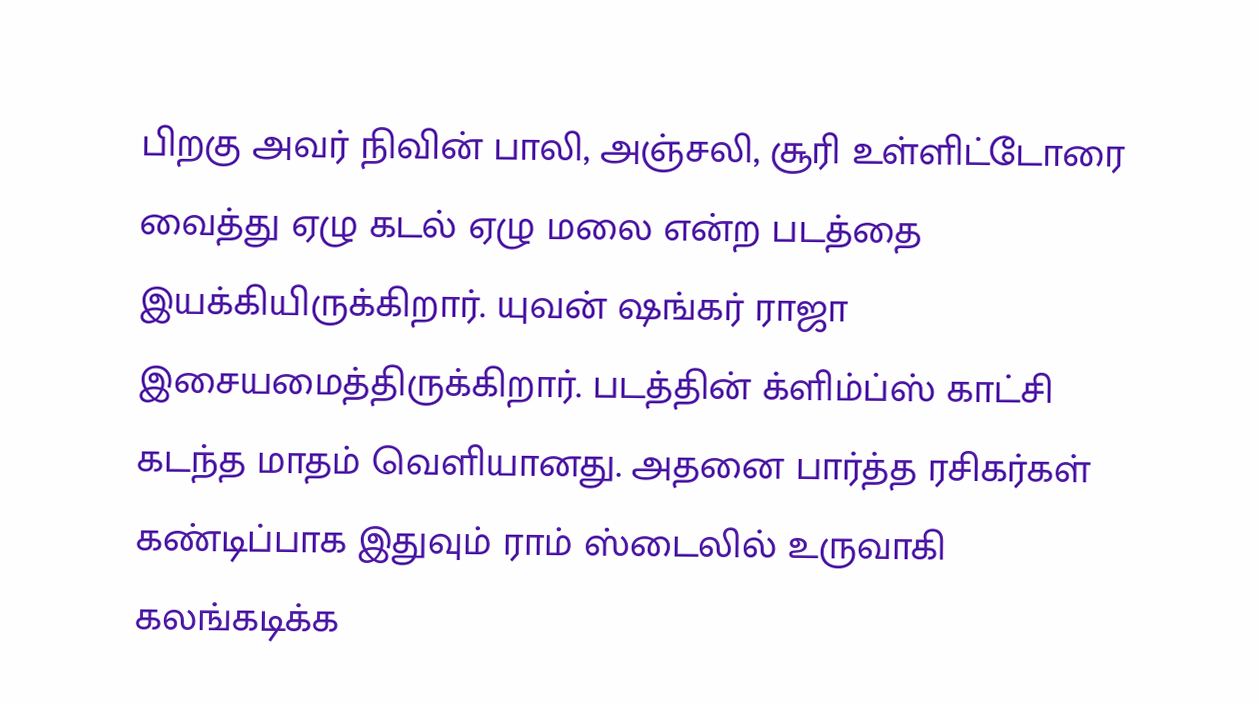பிறகு அவர் நிவின் பாலி, அஞ்சலி, சூரி உள்ளிட்டோரை வைத்து ஏழு கடல் ஏழு மலை என்ற படத்தை இயக்கியிருக்கிறார். யுவன் ஷங்கர் ராஜா இசையமைத்திருக்கிறார். படத்தின் க்ளிம்ப்ஸ் காட்சி கடந்த மாதம் வெளியானது. அதனை பார்த்த ரசிகர்கள் கண்டிப்பாக இதுவும் ராம் ஸ்டைலில் உருவாகி கலங்கடிக்க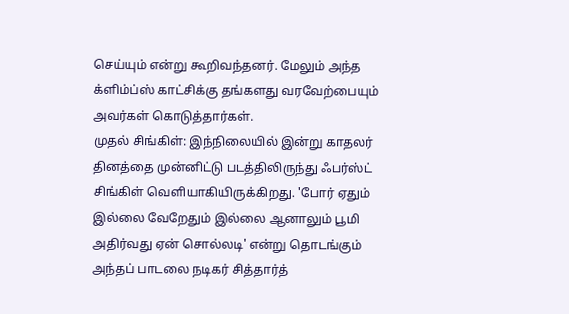செய்யும் என்று கூறிவந்தனர். மேலும் அந்த க்ளிம்ப்ஸ் காட்சிக்கு தங்களது வரவேற்பையும் அவர்கள் கொடுத்தார்கள்.
முதல் சிங்கிள்: இந்நிலையில் இன்று காதலர் தினத்தை முன்னிட்டு படத்திலிருந்து ஃபர்ஸ்ட் சிங்கிள் வெளியாகியிருக்கிறது. 'போர் ஏதும் இல்லை வேறேதும் இல்லை ஆனாலும் பூமி அதிர்வது ஏன் சொல்லடி' என்று தொடங்கும் அந்தப் பாடலை நடிகர் சித்தார்த்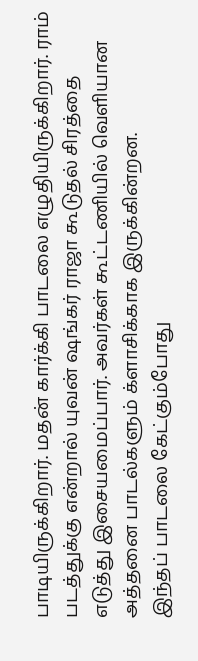பாடியிருக்கிறார். மதன் கார்க்கி பாடலை எழுதியிருக்கிறார். ராம் படத்துக்கு என்றால் யுவன் ஷங்கர் ராஜா கூடுதல் சிரத்தை எடுத்து இசையமைப்பார். அவர்கள் கூட்டணியில் வெளியான அத்தனை பாடல்களும் க்ளாசிக்காக இருக்கின்றன.
இந்தப் பாடலை கேட்கும்போது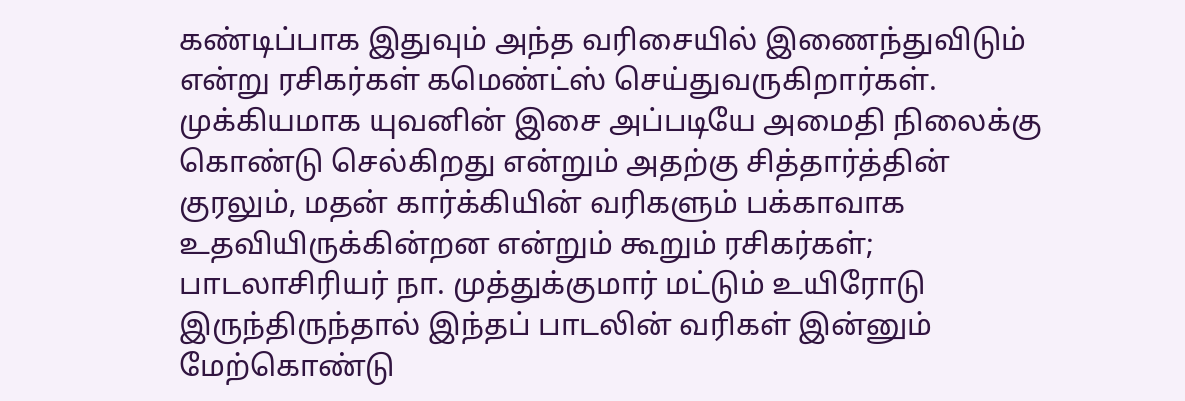கண்டிப்பாக இதுவும் அந்த வரிசையில் இணைந்துவிடும் என்று ரசிகர்கள் கமெண்ட்ஸ் செய்துவருகிறார்கள். முக்கியமாக யுவனின் இசை அப்படியே அமைதி நிலைக்கு கொண்டு செல்கிறது என்றும் அதற்கு சித்தார்த்தின் குரலும், மதன் கார்க்கியின் வரிகளும் பக்காவாக உதவியிருக்கின்றன என்றும் கூறும் ரசிகர்கள்; பாடலாசிரியர் நா. முத்துக்குமார் மட்டும் உயிரோடு இருந்திருந்தால் இந்தப் பாடலின் வரிகள் இன்னும் மேற்கொண்டு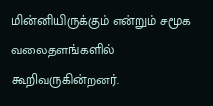மின்னியிருக்கும் என்றும் சமூக வலைதளங்களில் கூறிவருகின்றனர்.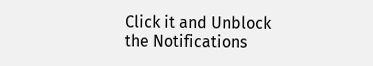Click it and Unblock the Notifications